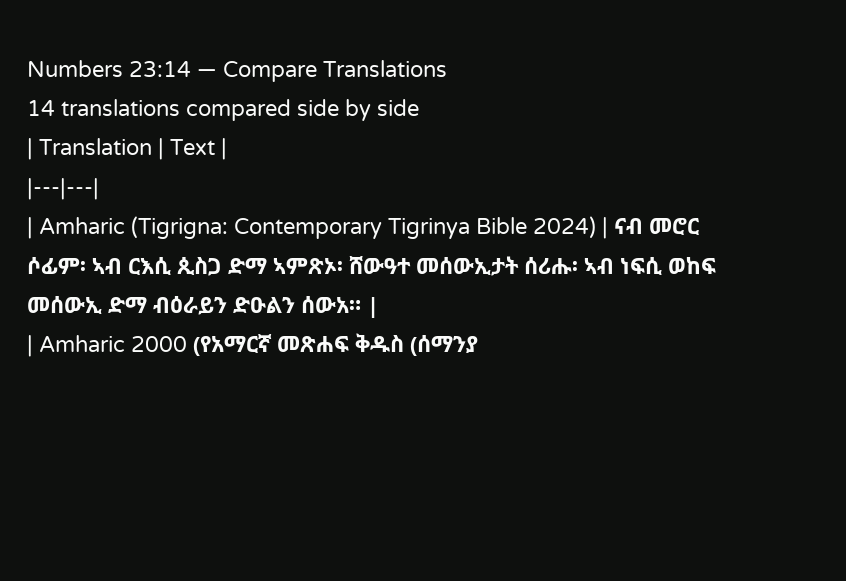Numbers 23:14 — Compare Translations
14 translations compared side by side
| Translation | Text |
|---|---|
| Amharic (Tigrigna: Contemporary Tigrinya Bible 2024) | ናብ መሮር ሶፊም፡ ኣብ ርእሲ ጲስጋ ድማ ኣምጽኦ፡ ሸውዓተ መሰውኢታት ሰሪሑ፡ ኣብ ነፍሲ ወከፍ መሰውኢ ድማ ብዕራይን ድዑልን ሰውአ። |
| Amharic 2000 (የአማርኛ መጽሐፍ ቅዱስ (ሰማንያ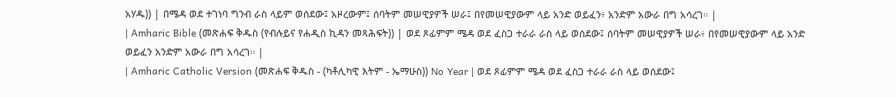አሃዱ)) | በሜዳ ወደ ተገነባ ግንብ ራስ ላይም ወሰደው፤ አዞረውም፤ ሰባትም መሠዊያዎች ሠራ፤ በየመሠዊያውም ላይ አንድ ወይፈን፥ አንድም አውራ በግ አሳረገ። |
| Amharic Bible (መጽሐፍ ቅዱስ (የብሉይና የሐዲስ ኪዳን መጻሕፍት)) | ወደ ጾፊምም ሜዳ ወደ ፈስጋ ተራራ ራስ ላይ ወሰደው፤ ሰባትም መሠዊያዎች ሠራ፥ በየመሠዊያውም ላይ አንድ ወይፈን አንድም አውራ በግ አሳረገ። |
| Amharic Catholic Version (መጽሐፍ ቅዱስ - (ካቶሊካዊ እትም - ኤማሁስ)) No Year | ወደ ጾፊምም ሜዳ ወደ ፈስጋ ተራራ ራስ ላይ ወሰደው፤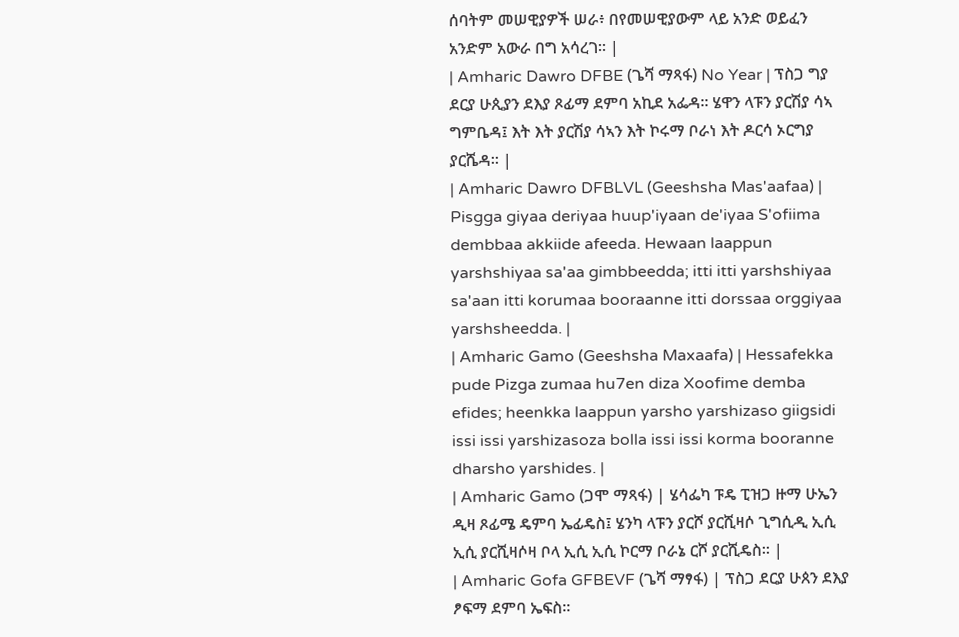ሰባትም መሠዊያዎች ሠራ፥ በየመሠዊያውም ላይ አንድ ወይፈን አንድም አውራ በግ አሳረገ። |
| Amharic Dawro DFBE (ጌሻ ማጻፋ) No Year | ፕስጋ ግያ ደርያ ሁጲያን ደእያ ጾፊማ ደምባ አኪደ አፌዳ። ሄዋን ላፑን ያርሽያ ሳኣ ግምቤዳ፤ እት እት ያርሽያ ሳኣን እት ኮሩማ ቦራነ እት ዶርሳ ኦርግያ ያርሼዳ። |
| Amharic Dawro DFBLVL (Geeshsha Mas'aafaa) | Pisgga giyaa deriyaa huup'iyaan de'iyaa S'ofiima dembbaa akkiide afeeda. Hewaan laappun yarshshiyaa sa'aa gimbbeedda; itti itti yarshshiyaa sa'aan itti korumaa booraanne itti dorssaa orggiyaa yarshsheedda. |
| Amharic Gamo (Geeshsha Maxaafa) | Hessafekka pude Pizga zumaa hu7en diza Xoofime demba efides; heenkka laappun yarsho yarshizaso giigsidi issi issi yarshizasoza bolla issi issi korma booranne dharsho yarshides. |
| Amharic Gamo (ጋሞ ማጻፋ) | ሄሳፌካ ፑዴ ፒዝጋ ዙማ ሁኤን ዲዛ ጾፊሜ ዴምባ ኤፊዴስ፤ ሄንካ ላፑን ያርሾ ያርሺዛሶ ጊግሲዲ ኢሲ ኢሲ ያርሺዛሶዛ ቦላ ኢሲ ኢሲ ኮርማ ቦራኔ ርሾ ያርሺዴስ። |
| Amharic Gofa GFBEVF (ጌሻ ማፃፋ) | ፕስጋ ደርያ ሁጰን ደእያ ፆፍማ ደምባ ኤፍስ።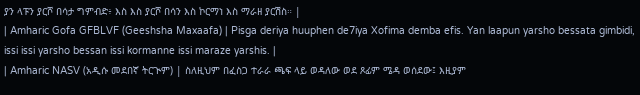ያን ላፑን ያርሾ በሳታ ግምብድ፥ እስ እስ ያርሾ በሳን እስ ኮርማነ እስ ማራዘ ያርሽስ። |
| Amharic Gofa GFBLVF (Geeshsha Maxaafa) | Pisga deriya huuphen de7iya Xofima demba efis. Yan laapun yarsho bessata gimbidi, issi issi yarsho bessan issi kormanne issi maraze yarshis. |
| Amharic NASV (አዲሱ መደበኛ ትርጒም) | ስለዚህም በፈስጋ ተራራ ጫፍ ላይ ወዳለው ወደ ጾፊም ሜዳ ወሰደው፤ እዚያም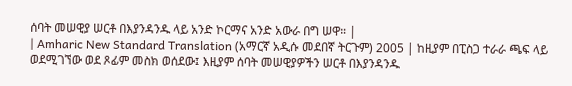ሰባት መሠዊያ ሠርቶ በእያንዳንዱ ላይ አንድ ኮርማና አንድ አውራ በግ ሠዋ። |
| Amharic New Standard Translation (አማርኛ አዲሱ መደበኛ ትርጉም) 2005 | ከዚያም በፒስጋ ተራራ ጫፍ ላይ ወደሚገኘው ወደ ጾፊም መስክ ወሰደው፤ እዚያም ሰባት መሠዊያዎችን ሠርቶ በእያንዳንዱ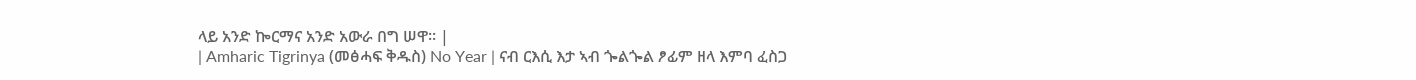ላይ አንድ ኰርማና አንድ አውራ በግ ሠዋ። |
| Amharic Tigrinya (መፅሓፍ ቅዱስ) No Year | ናብ ርእሲ እታ ኣብ ጐልጐል ፆፊም ዘላ እምባ ፈስጋ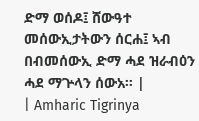ድማ ወሰዶ፤ ሸውዓተ መሰውኢታትውን ሰርሐ፤ ኣብ በብመሰውኢ ድማ ሓደ ዝራብዕን ሓደ ማጕላን ሰውአ። |
| Amharic Tigrinya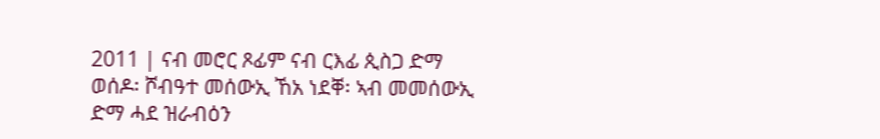2011 | ናብ መሮር ጾፊም ናብ ርእፊ ጲስጋ ድማ ወሰዶ፡ ሾብዓተ መሰውኢ ኸአ ነደቐ፡ ኣብ መመሰውኢ ድማ ሓደ ዝራብዕን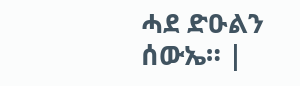ሓደ ድዑልን ሰውኤ። |